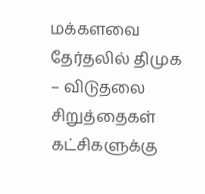மக்களவை தேர்தலில் திமுக – விடுதலை சிறுத்தைகள் கட்சிகளுக்கு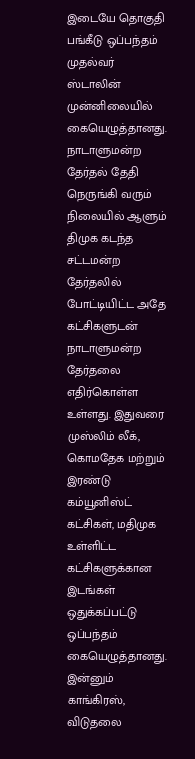இடையே தொகுதி பங்கீடு ஒப்பந்தம் முதல்வர் ஸ்டாலின் முன்னிலையில் கையெழுத்தானது.
நாடாளுமன்ற தேர்தல் தேதி நெருங்கி வரும் நிலையில் ஆளும் திமுக கடந்த சட்டமன்ற தேர்தலில் போட்டியிட்ட அதே கட்சிகளுடன் நாடாளுமன்ற தேர்தலை எதிர்கொள்ள உள்ளது. இதுவரை முஸ்லிம் லீக், கொமதேக மற்றும் இரண்டு கம்யூனிஸ்ட் கட்சிகள், மதிமுக உள்ளிட்ட கட்சிகளுக்கான இடங்கள் ஒதுக்கப்பட்டு ஒப்பந்தம் கையெழுத்தானது.
இன்னும் காங்கிரஸ், விடுதலை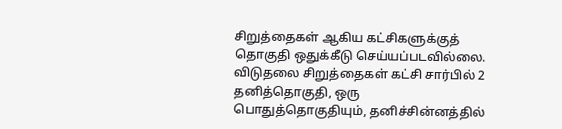சிறுத்தைகள் ஆகிய கட்சிகளுக்குத் தொகுதி ஒதுக்கீடு செய்யப்படவில்லை. விடுதலை சிறுத்தைகள் கட்சி சார்பில் 2 தனித்தொகுதி, ஒரு பொதுத்தொகுதியும், தனிச்சின்னத்தில்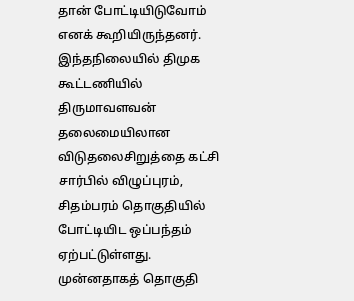தான் போட்டியிடுவோம் எனக் கூறியிருந்தனர். இந்தநிலையில் திமுக கூட்டணியில் திருமாவளவன் தலைமையிலான விடுதலைசிறுத்தை கட்சி சார்பில் விழுப்புரம், சிதம்பரம் தொகுதியில் போட்டியிட ஒப்பந்தம் ஏற்பட்டுள்ளது.
முன்னதாகத் தொகுதி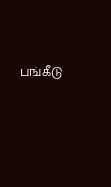பங்கீடு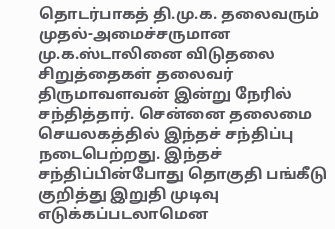தொடர்பாகத் தி.மு.க. தலைவரும் முதல்-அமைச்சருமான மு.க.ஸ்டாலினை விடுதலை சிறுத்தைகள் தலைவர் திருமாவளவன் இன்று நேரில் சந்தித்தார். சென்னை தலைமை செயலகத்தில் இந்தச் சந்திப்பு நடைபெற்றது. இந்தச் சந்திப்பின்போது தொகுதி பங்கீடு குறித்து இறுதி முடிவு எடுக்கப்படலாமென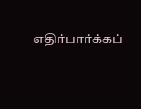எதிர்பார்க்கப்